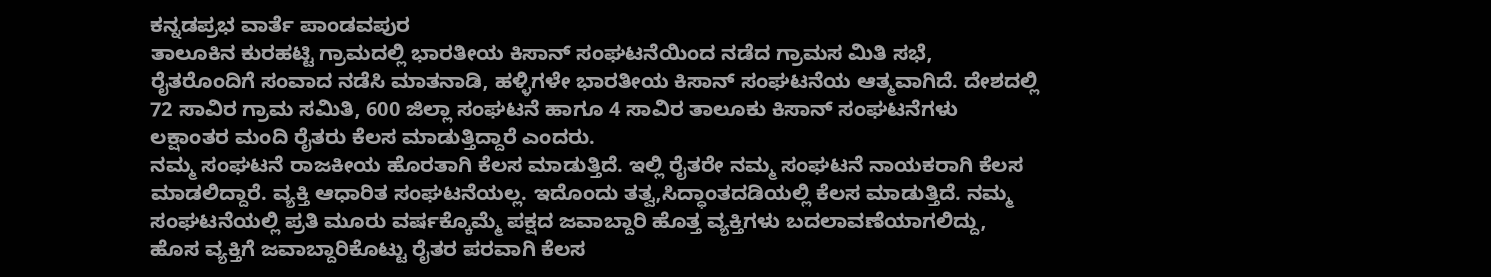ಕನ್ನಡಪ್ರಭ ವಾರ್ತೆ ಪಾಂಡವಪುರ
ತಾಲೂಕಿನ ಕುರಹಟ್ಟಿ ಗ್ರಾಮದಲ್ಲಿ ಭಾರತೀಯ ಕಿಸಾನ್ ಸಂಘಟನೆಯಿಂದ ನಡೆದ ಗ್ರಾಮಸ ಮಿತಿ ಸಭೆ, ರೈತರೊಂದಿಗೆ ಸಂವಾದ ನಡೆಸಿ ಮಾತನಾಡಿ, ಹಳ್ಳಿಗಳೇ ಭಾರತೀಯ ಕಿಸಾನ್ ಸಂಘಟನೆಯ ಆತ್ಮವಾಗಿದೆ. ದೇಶದಲ್ಲಿ 72 ಸಾವಿರ ಗ್ರಾಮ ಸಮಿತಿ, 600 ಜಿಲ್ಲಾ ಸಂಘಟನೆ ಹಾಗೂ 4 ಸಾವಿರ ತಾಲೂಕು ಕಿಸಾನ್ ಸಂಘಟನೆಗಳು ಲಕ್ಷಾಂತರ ಮಂದಿ ರೈತರು ಕೆಲಸ ಮಾಡುತ್ತಿದ್ದಾರೆ ಎಂದರು.
ನಮ್ಮ ಸಂಘಟನೆ ರಾಜಕೀಯ ಹೊರತಾಗಿ ಕೆಲಸ ಮಾಡುತ್ತಿದೆ. ಇಲ್ಲಿ ರೈತರೇ ನಮ್ಮ ಸಂಘಟನೆ ನಾಯಕರಾಗಿ ಕೆಲಸ ಮಾಡಲಿದ್ದಾರೆ. ವ್ಯಕ್ತಿ ಆಧಾರಿತ ಸಂಘಟನೆಯಲ್ಲ. ಇದೊಂದು ತತ್ವ,ಸಿದ್ಧಾಂತದಡಿಯಲ್ಲಿ ಕೆಲಸ ಮಾಡುತ್ತಿದೆ. ನಮ್ಮ ಸಂಘಟನೆಯಲ್ಲಿ ಪ್ರತಿ ಮೂರು ವರ್ಷಕ್ಕೊಮ್ಮೆ ಪಕ್ಷದ ಜವಾಬ್ದಾರಿ ಹೊತ್ತ ವ್ಯಕ್ತಿಗಳು ಬದಲಾವಣೆಯಾಗಲಿದ್ದು, ಹೊಸ ವ್ಯಕ್ತಿಗೆ ಜವಾಬ್ದಾರಿಕೊಟ್ಟು ರೈತರ ಪರವಾಗಿ ಕೆಲಸ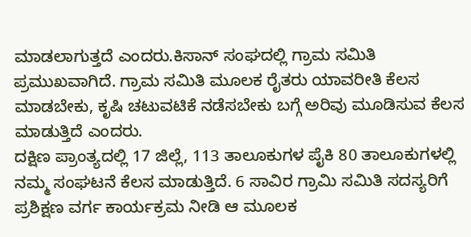ಮಾಡಲಾಗುತ್ತದೆ ಎಂದರು.ಕಿಸಾನ್ ಸಂಘದಲ್ಲಿ ಗ್ರಾಮ ಸಮಿತಿ ಪ್ರಮುಖವಾಗಿದೆ. ಗ್ರಾಮ ಸಮಿತಿ ಮೂಲಕ ರೈತರು ಯಾವರೀತಿ ಕೆಲಸ ಮಾಡಬೇಕು, ಕೃಷಿ ಚಟುವಟಿಕೆ ನಡೆಸಬೇಕು ಬಗ್ಗೆ ಅರಿವು ಮೂಡಿಸುವ ಕೆಲಸ ಮಾಡುತ್ತಿದೆ ಎಂದರು.
ದಕ್ಷಿಣ ಪ್ರಾಂತ್ಯದಲ್ಲಿ 17 ಜಿಲ್ಲೆ, 113 ತಾಲೂಕುಗಳ ಪೈಕಿ 80 ತಾಲೂಕುಗಳಲ್ಲಿ ನಮ್ಮ ಸಂಘಟನೆ ಕೆಲಸ ಮಾಡುತ್ತಿದೆ. 6 ಸಾವಿರ ಗ್ರಾಮಿ ಸಮಿತಿ ಸದಸ್ಯರಿಗೆ ಪ್ರಶಿಕ್ಷಣ ವರ್ಗ ಕಾರ್ಯಕ್ರಮ ನೀಡಿ ಆ ಮೂಲಕ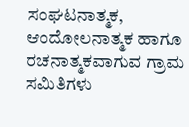ಸಂಘಟನಾತ್ಮಕ, ಆಂದೋಲನಾತ್ಮಕ ಹಾಗೂ ರಚನಾತ್ಮಕವಾಗುವ ಗ್ರಾಮ ಸಮಿತಿಗಳು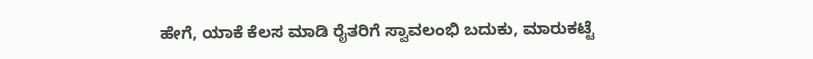ಹೇಗೆ, ಯಾಕೆ ಕೆಲಸ ಮಾಡಿ ರೈತರಿಗೆ ಸ್ವಾವಲಂಭಿ ಬದುಕು, ಮಾರುಕಟ್ಟೆ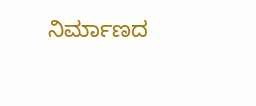ನಿರ್ಮಾಣದ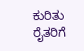ಕುರಿತು ರೈತರಿಗೆ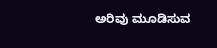ಅರಿವು ಮೂಡಿಸುವ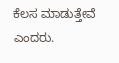ಕೆಲಸ ಮಾಡುತ್ತೇವೆ ಎಂದರು.